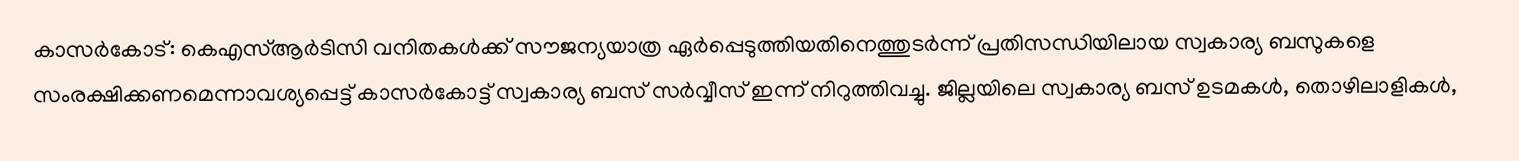കാസർകോട്: കെഎസ്ആർടിസി വനിതകൾക്ക് സൗജന്യയാത്ര ഏർപ്പെടുത്തിയതിനെത്തുടർന്ന് പ്രതിസന്ധിയിലായ സ്വകാര്യ ബസുകളെ സംരക്ഷിക്കണമെന്നാവശ്യപ്പെട്ട് കാസർകോട്ട് സ്വകാര്യ ബസ് സർവ്വീസ് ഇന്ന് നിറുത്തിവച്ചു. ജില്ലയിലെ സ്വകാര്യ ബസ് ഉടമകൾ, തൊഴിലാളികൾ,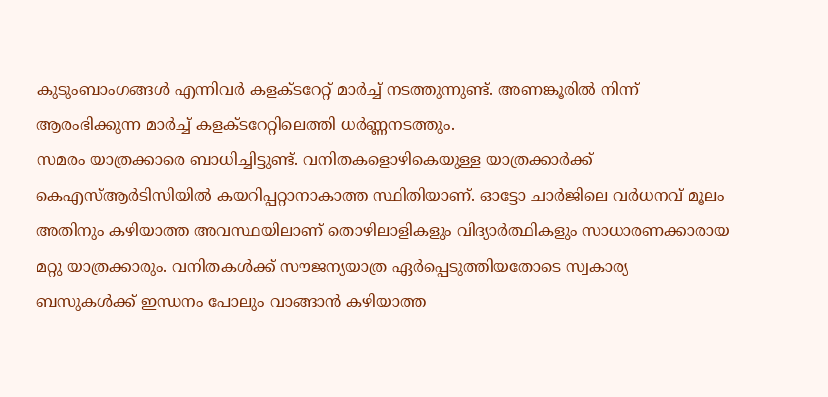കുടുംബാംഗങ്ങൾ എന്നിവർ കളക്ടറേറ്റ് മാർച്ച് നടത്തുന്നുണ്ട്. അണങ്കൂരിൽ നിന്ന് ആരംഭിക്കുന്ന മാർച്ച് കളക്ടറേറ്റിലെത്തി ധർണ്ണനടത്തും.
സമരം യാത്രക്കാരെ ബാധിച്ചിട്ടുണ്ട്. വനിതകളൊഴികെയുള്ള യാത്രക്കാർക്ക് കെഎസ്ആർടിസിയിൽ കയറിപ്പറ്റാനാകാത്ത സ്ഥിതിയാണ്. ഓട്ടോ ചാർജിലെ വർധനവ് മൂലം അതിനും കഴിയാത്ത അവസ്ഥയിലാണ് തൊഴിലാളികളും വിദ്യാർത്ഥികളും സാധാരണക്കാരായ മറ്റു യാത്രക്കാരും. വനിതകൾക്ക് സൗജന്യയാത്ര ഏർപ്പെടുത്തിയതോടെ സ്വകാര്യ ബസുകൾക്ക് ഇന്ധനം പോലും വാങ്ങാൻ കഴിയാത്ത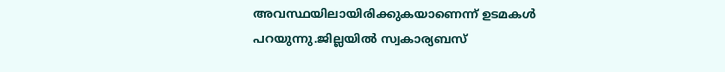അവസ്ഥയിലായിരിക്കുകയാണെന്ന് ഉടമകൾ പറയുന്നു.ജില്ലയിൽ സ്വകാര്യബസ്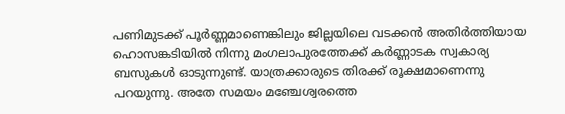പണിമുടക്ക് പൂർണ്ണമാണെങ്കിലും ജില്ലയിലെ വടക്കൻ അതിർത്തിയായ ഹൊസങ്കടിയിൽ നിന്നു മംഗലാപുരത്തേക്ക് കർണ്ണാടക സ്വകാര്യ ബസുകൾ ഓടുന്നുണ്ട്. യാത്രക്കാരുടെ തിരക്ക് രൂക്ഷമാണെന്നു പറയുന്നു. അതേ സമയം മഞ്ചേശ്വരത്തെ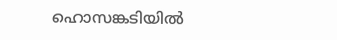ഹൊസങ്കടിയിൽ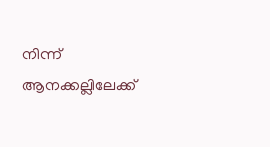നിന്ന് ആനക്കല്ലിലേക്ക്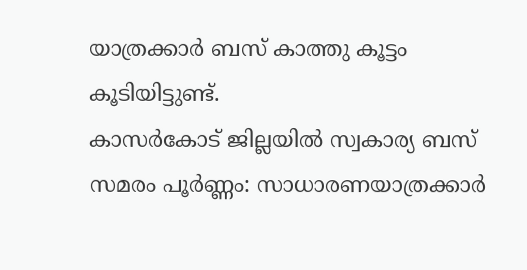യാത്രക്കാർ ബസ് കാത്തു കൂട്ടം കൂടിയിട്ടുണ്ട്.
കാസർകോട് ജില്ലയിൽ സ്വകാര്യ ബസ് സമരം പൂർണ്ണം: സാധാരണയാത്രക്കാർ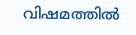വിഷമത്തിൽ